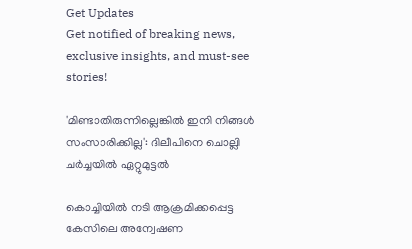Get Updates
Get notified of breaking news, exclusive insights, and must-see stories!

'മിണ്ടാതിരുന്നില്ലെങ്കില്‍ ഇനി നിങ്ങള്‍ സംസാരിക്കില്ല': ദിലീപിനെ ചൊല്ലി ചർച്ചയില്‍ ഏറ്റുമുട്ടല്‍

കൊച്ചിയില്‍ നടി ആക്രമിക്കപ്പെട്ട കേസിലെ അന്വേഷണ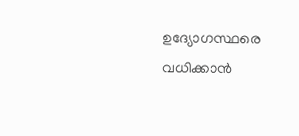ഉദ്യോഗസ്ഥരെ വധിക്കാന്‍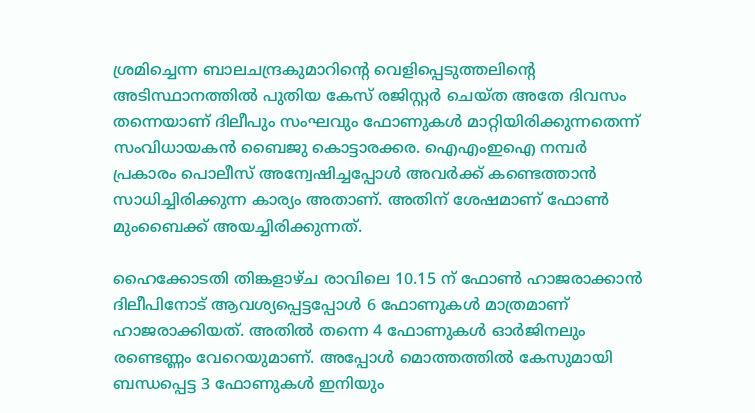ശ്രമിച്ചെന്ന ബാലചന്ദ്രകുമാറിന്റെ വെളിപ്പെടുത്തലിന്റെ അടിസ്ഥാനത്തില്‍ പുതിയ കേസ് രജിസ്റ്റർ ചെയ്ത അതേ ദിവസം തന്നെയാണ് ദിലീപും സംഘവും ഫോണുകള്‍ മാറ്റിയിരിക്കുന്നതെന്ന് സംവിധായകന്‍ ബൈജു കൊട്ടാരക്കര. ഐഎംഇഐ നമ്പർ പ്രകാരം പൊലീസ് അന്വേഷിച്ചപ്പോള്‍ അവർക്ക് കണ്ടെത്താന്‍ സാധിച്ചിരിക്കുന്ന കാര്യം അതാണ്. അതിന് ശേഷമാണ് ഫോണ്‍ മുംബൈക്ക് അയച്ചിരിക്കുന്നത്.

ഹൈക്കോടതി തിങ്കളാഴ്ച രാവിലെ 10.15 ന് ഫോണ്‍ ഹാജരാക്കാന്‍ ദിലീപിനോട് ആവശ്യപ്പെട്ടപ്പോള്‍ 6 ഫോണുകള്‍ മാത്രമാണ് ഹാജരാക്കിയത്. അതില്‍ തന്നെ 4 ഫോണുകള്‍ ഓർജിനലും രണ്ടെണ്ണം വേറെയുമാണ്. അപ്പോള്‍ മൊത്തത്തില്‍ കേസുമായി ബന്ധപ്പെട്ട 3 ഫോണുകള്‍ ഇനിയും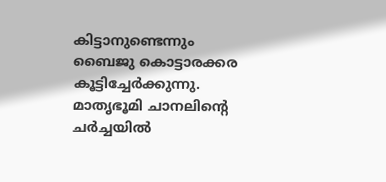കിട്ടാനുണ്ടെന്നും ബൈജു കൊട്ടാരക്കര കൂട്ടിച്ചേർക്കുന്നു. മാതൃഭൂമി ചാനലിന്റെ ചർച്ചയില്‍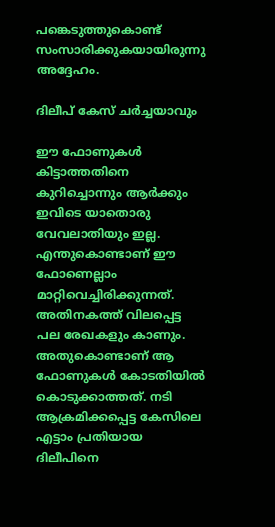പങ്കെടുത്തുകൊണ്ട് സംസാരിക്കുകയായിരുന്നു അദ്ദേഹം.

ദിലീപ് കേസ് ചര്‍ച്ചയാവും

ഈ ഫോണുകള്‍ കിട്ടാത്തതിനെ കുറിച്ചൊന്നും ആർക്കും ഇവിടെ യാതൊരു വേവലാതിയും ഇല്ല. എന്തുകൊണ്ടാണ് ഈ ഫോണെല്ലാം മാറ്റിവെച്ചിരിക്കുന്നത്. അതിനകത്ത് വിലപ്പെട്ട പല രേഖകളും കാണും. അതുകൊണ്ടാണ് ആ ഫോണുകള്‍ കോടതിയില്‍ കൊടുക്കാത്തത്. നടി ആക്രമിക്കപ്പെട്ട കേസിലെ എട്ടാം പ്രതിയായ ദിലീപിനെ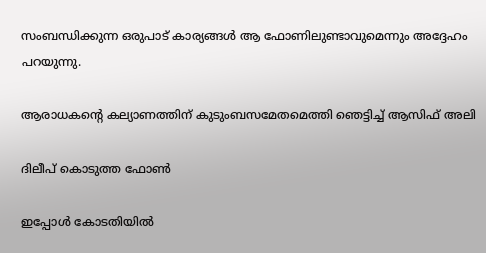സംബന്ധിക്കുന്ന ഒരുപാട് കാര്യങ്ങള്‍ ആ ഫോണിലുണ്ടാവുമെന്നും അദ്ദേഹം പറയുന്നു.

ആരാധകന്റെ കല്യാണത്തിന് കുടുംബസമേതമെത്തി ഞെട്ടിച്ച് ആസിഫ് അലി

ദിലീപ് കൊടുത്ത ഫോണ്‍

ഇപ്പോള്‍ കോടതിയില്‍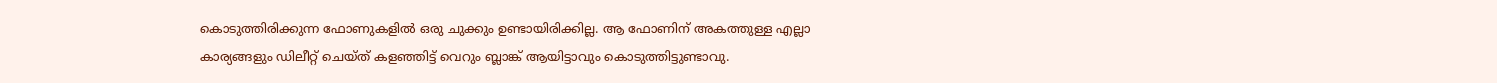കൊടുത്തിരിക്കുന്ന ഫോണുകളില്‍ ഒരു ചുക്കും ഉണ്ടായിരിക്കില്ല. ആ ഫോണിന് അകത്തുള്ള എല്ലാ കാര്യങ്ങളും ഡിലീറ്റ് ചെയ്ത് കളഞ്ഞിട്ട് വെറും ബ്ലാങ്ക് ആയിട്ടാവും കൊടുത്തിട്ടുണ്ടാവു.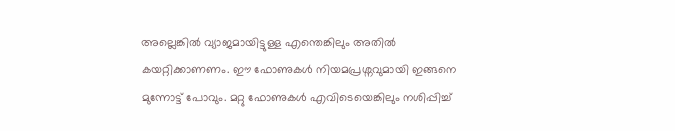അല്ലെങ്കില്‍ വ്യാജമായിട്ടുള്ള എന്തെങ്കിലും അതില്‍ കയറ്റിക്കാണണം. ഈ ഫോണുകള്‍ നിയമപ്രശ്നവുമായി ഇങ്ങനെ മുന്നോട്ട് പോവും. മറ്റു ഫോണുകള്‍ എവിടെയെങ്കിലും നശിപ്പിച്ച്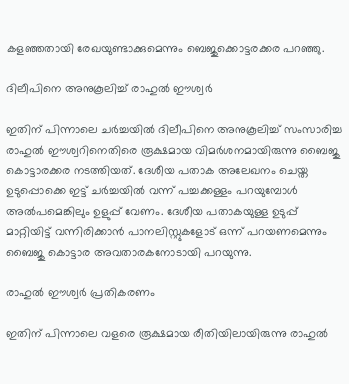കളഞ്ഞതായി രേഖയുണ്ടാക്കുമെന്നും ബെജുക്കൊട്ടരക്കര പറഞ്ഞു.

ദിലീപിനെ അനുകൂലിച്ച് രാഹുല്‍ ഈശ്വർ

ഇതിന് പിന്നാലെ ചർച്ചയില്‍ ദിലീപിനെ അനുകൂലിച്ച് സംസാരിച്ച രാഹുല്‍ ഈശ്വറിനെതിരെ രൂക്ഷമായ വിമർശനമായിരുന്നു ബൈജു കൊട്ടാരക്കര നടത്തിയത്. ദേശീയ പതാക അലേഖനം ചെയ്ത ഉടുപ്പൊക്കെ ഇട്ട് ചർച്ചയില്‍ വന്ന് പച്ചക്കള്ളം പറയുമ്പോള്‍ അല്‍പമെങ്കിലും ഉളുപ്പ് വേണം. ദേശീയ പതാകയുള്ള ഉടുപ്പ് മാറ്റിയിട്ട് വന്നിരിക്കാന്‍ പാനലിസ്റ്റുകളോട് ഒന്ന് പറയണമെന്നും ബൈജു കൊട്ടാര അവതാരകനോടായി പറയുന്നു.

രാഹുല്‍ ഈശ്വർ പ്രതികരണം

ഇതിന് പിന്നാലെ വളരെ രൂക്ഷമായ രീതിയിലായിരുന്നു രാഹുല്‍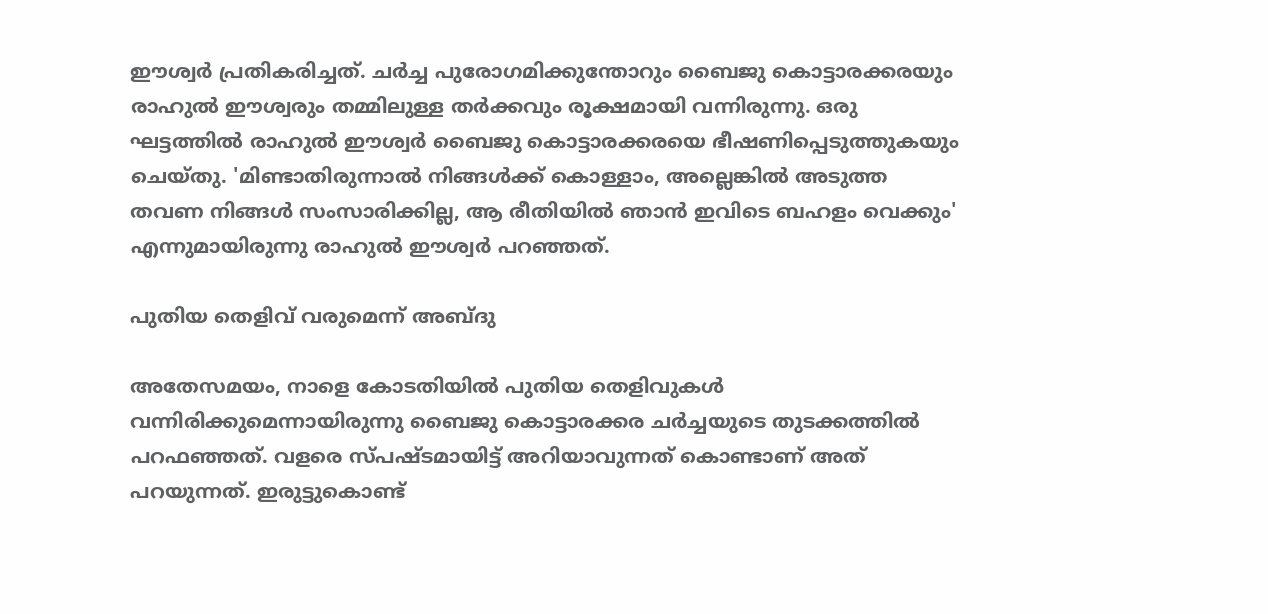ഈശ്വർ പ്രതികരിച്ചത്. ചർച്ച പുരോഗമിക്കുന്തോറും ബൈജു കൊട്ടാരക്കരയും രാഹുല്‍ ഈശ്വരും തമ്മിലുള്ള തർക്കവും രൂക്ഷമായി വന്നിരുന്നു. ഒരു ഘട്ടത്തില്‍ രാഹുല്‍ ഈശ്വർ ബൈജു കൊട്ടാരക്കരയെ ഭീഷണിപ്പെടുത്തുകയും ചെയ്തു. 'മിണ്ടാതിരുന്നാല്‍ നിങ്ങള്‍ക്ക് കൊള്ളാം, അല്ലെങ്കില്‍ അടുത്ത തവണ നിങ്ങള്‍ സംസാരിക്കില്ല, ആ രീതിയില്‍ ഞാന്‍ ഇവിടെ ബഹളം വെക്കും' എന്നുമായിരുന്നു രാഹുല്‍ ഈശ്വർ പറഞ്ഞത്.

പുതിയ തെളിവ് വരുമെന്ന് അബ്ദു

അതേസമയം, നാളെ കോടതിയില്‍ പുതിയ തെളിവുകള്‍ വന്നിരിക്കുമെന്നായിരുന്നു ബൈജു കൊട്ടാരക്കര ചർച്ചയുടെ തുടക്കത്തില്‍ പറഫഞ്ഞത്. വളരെ സ്പഷ്ടമായിട്ട് അറിയാവുന്നത് കൊണ്ടാണ് അത് പറയുന്നത്. ഇരുട്ടുകൊണ്ട്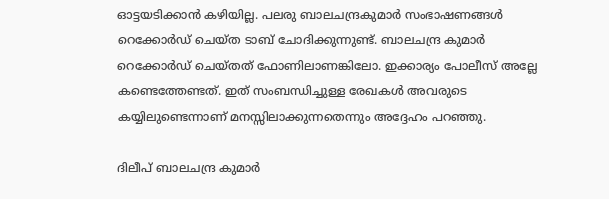ഓട്ടയടിക്കാന്‍ കഴിയില്ല. പലരു ബാലചന്ദ്രകുമാർ സംഭാഷണങ്ങള്‍ റെക്കോർഡ് ചെയ്ത ടാബ് ചോദിക്കുന്നുണ്ട്. ബാലചന്ദ്ര കുമാർ റെക്കോർഡ് ചെയ്തത് ഫോണിലാണങ്കിലോ. ഇക്കാര്യം പോലീസ് അല്ലേ കണ്ടെത്തേണ്ടത്. ഇത് സംബന്ധിച്ചുള്ള രേഖകള്‍ അവരുടെ കയ്യിലുണ്ടെന്നാണ് മനസ്സിലാക്കുന്നതെന്നും അദ്ദേഹം പറഞ്ഞു.

ദിലീപ് ബാലചന്ദ്ര കുമാർ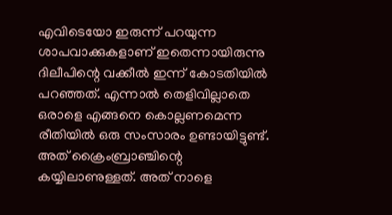എവിടെയോ ഇരുന്ന് പറയുന്ന ശാപവാക്കുകളാണ് ഇതെന്നായിരുന്നു ദിലീപിന്റെ വക്കീല്‍ ഇന്ന് കോടതിയില്‍ പറഞ്ഞത്. എന്നാല്‍ തെളിവില്ലാതെ ഒരാളെ എങ്ങനെ കൊല്ലണമെന്ന രീതിയില്‍ ഒരു സംസാരം ഉണ്ടായിട്ടുണ്ട്. അത് ക്രൈംബ്രാഞ്ചിന്റെ കയ്യിലാണുള്ളത്. അത് നാളെ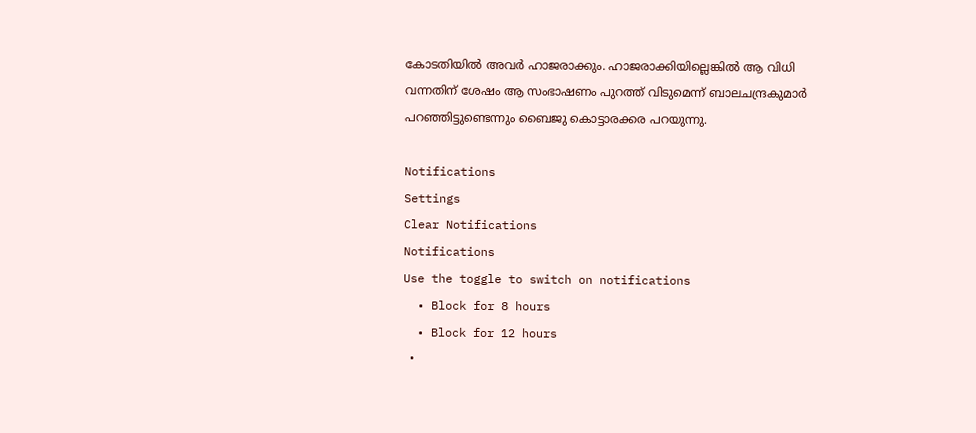കോടതിയില്‍ അവർ ഹാജരാക്കും. ഹാജരാക്കിയില്ലെങ്കില്‍ ആ വിധി വന്നതിന് ശേഷം ആ സംഭാഷണം പുറത്ത് വിടുമെന്ന് ബാലചന്ദ്രകുമാർ പറഞ്ഞിട്ടുണ്ടെന്നും ബൈജു കൊട്ടാരക്കര പറയുന്നു.

Notifications
Settings
Clear Notifications
Notifications
Use the toggle to switch on notifications
  • Block for 8 hours
  • Block for 12 hours
  •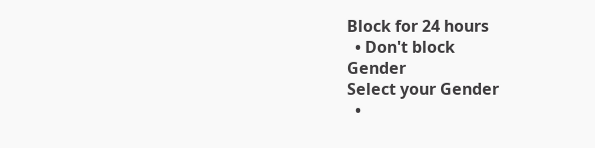Block for 24 hours
  • Don't block
Gender
Select your Gender
  •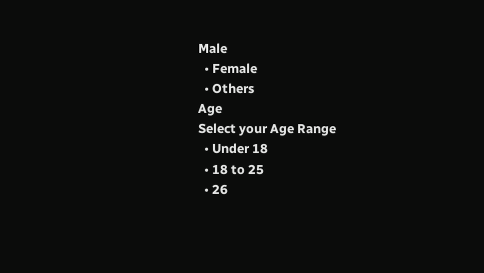Male
  • Female
  • Others
Age
Select your Age Range
  • Under 18
  • 18 to 25
  • 26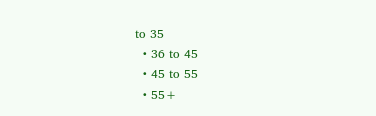to 35
  • 36 to 45
  • 45 to 55
  • 55+